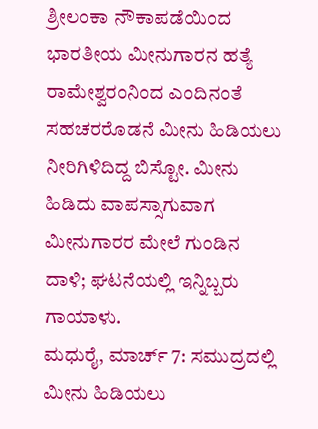ಶ್ರೀಲಂಕಾ ನೌಕಾಪಡೆಯಿಂದ ಭಾರತೀಯ ಮೀನುಗಾರನ ಹತ್ಯೆ
ರಾಮೇಶ್ವರಂನಿಂದ ಎಂದಿನಂತೆ ಸಹಚರರೊಡನೆ ಮೀನು ಹಿಡಿಯಲು ನೀರಿಗಿಳಿದಿದ್ದ ಬಿಸ್ಟೋ. ಮೀನು ಹಿಡಿದು ವಾಪಸ್ಸಾಗುವಾಗ ಮೀನುಗಾರರ ಮೇಲೆ ಗುಂಡಿನ ದಾಳಿ; ಘಟನೆಯಲ್ಲಿ ಇನ್ನಿಬ್ಬರು ಗಾಯಾಳು.
ಮಧುರೈ, ಮಾರ್ಚ್ 7: ಸಮುದ್ರದಲ್ಲಿ ಮೀನು ಹಿಡಿಯಲು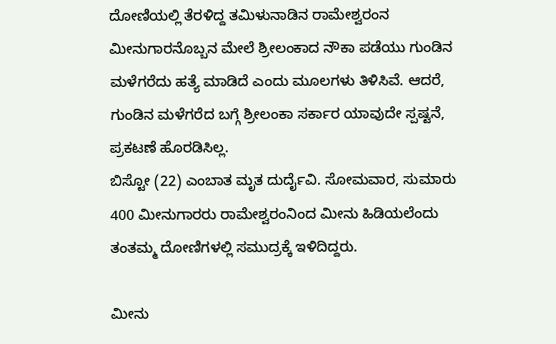ದೋಣಿಯಲ್ಲಿ ತೆರಳಿದ್ದ ತಮಿಳುನಾಡಿನ ರಾಮೇಶ್ವರಂನ ಮೀನುಗಾರನೊಬ್ಬನ ಮೇಲೆ ಶ್ರೀಲಂಕಾದ ನೌಕಾ ಪಡೆಯು ಗುಂಡಿನ ಮಳೆಗರೆದು ಹತ್ಯೆ ಮಾಡಿದೆ ಎಂದು ಮೂಲಗಳು ತಿಳಿಸಿವೆ. ಆದರೆ, ಗುಂಡಿನ ಮಳೆಗರೆದ ಬಗ್ಗೆ ಶ್ರೀಲಂಕಾ ಸರ್ಕಾರ ಯಾವುದೇ ಸ್ಪಷ್ಟನೆ, ಪ್ರಕಟಣೆ ಹೊರಡಿಸಿಲ್ಲ.
ಬಿಸ್ಟೋ (22) ಎಂಬಾತ ಮೃತ ದುರ್ದೈವಿ. ಸೋಮವಾರ, ಸುಮಾರು 400 ಮೀನುಗಾರರು ರಾಮೇಶ್ವರಂನಿಂದ ಮೀನು ಹಿಡಿಯಲೆಂದು ತಂತಮ್ಮ ದೋಣಿಗಳಲ್ಲಿ ಸಮುದ್ರಕ್ಕೆ ಇಳಿದಿದ್ದರು.

ಮೀನು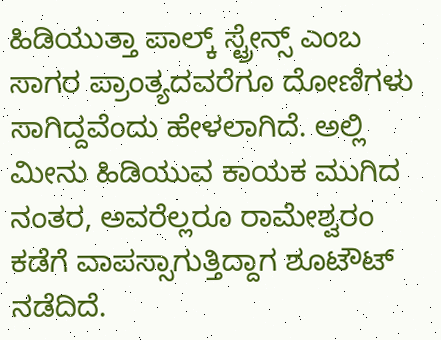ಹಿಡಿಯುತ್ತಾ ಪಾಲ್ಕ್ ಸ್ಟ್ರೇನ್ಸ್ ಎಂಬ ಸಾಗರ ಪ್ರಾಂತ್ಯದವರೆಗೂ ದೋಣಿಗಳು ಸಾಗಿದ್ದವೆಂದು ಹೇಳಲಾಗಿದೆ. ಅಲ್ಲಿ ಮೀನು ಹಿಡಿಯುವ ಕಾಯಕ ಮುಗಿದ ನಂತರ, ಅವರೆಲ್ಲರೂ ರಾಮೇಶ್ವರಂ ಕಡೆಗೆ ವಾಪಸ್ಸಾಗುತ್ತಿದ್ದಾಗ ಶೂಟೌಟ್ ನಡೆದಿದೆ.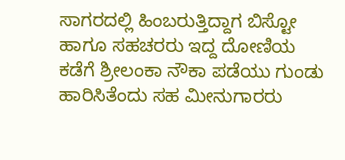ಸಾಗರದಲ್ಲಿ ಹಿಂಬರುತ್ತಿದ್ದಾಗ ಬಿಸ್ಟೋ ಹಾಗೂ ಸಹಚರರು ಇದ್ದ ದೋಣಿಯ ಕಡೆಗೆ ಶ್ರೀಲಂಕಾ ನೌಕಾ ಪಡೆಯು ಗುಂಡು ಹಾರಿಸಿತೆಂದು ಸಹ ಮೀನುಗಾರರು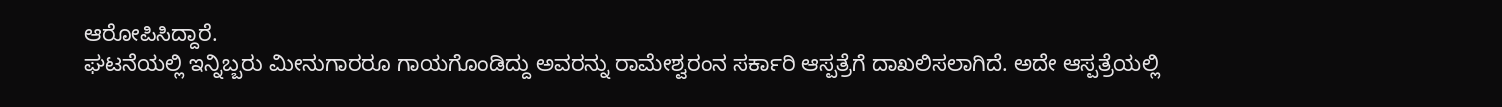ಆರೋಪಿಸಿದ್ದಾರೆ.
ಘಟನೆಯಲ್ಲಿ ಇನ್ನಿಬ್ಬರು ಮೀನುಗಾರರೂ ಗಾಯಗೊಂಡಿದ್ದು ಅವರನ್ನು ರಾಮೇಶ್ವರಂನ ಸರ್ಕಾರಿ ಆಸ್ಪತ್ರೆಗೆ ದಾಖಲಿಸಲಾಗಿದೆ. ಅದೇ ಆಸ್ಪತ್ರೆಯಲ್ಲಿ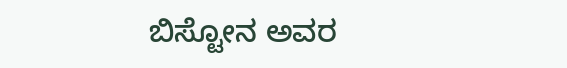ಬಿಸ್ಟೋನ ಅವರ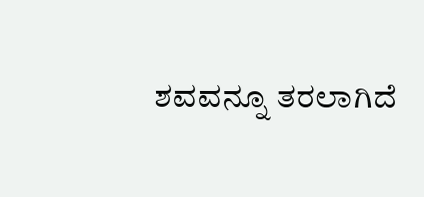ಶವವನ್ನೂ ತರಲಾಗಿದೆ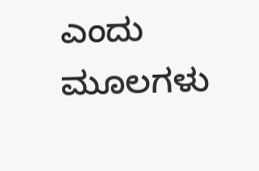ಎಂದು ಮೂಲಗಳು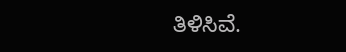ತಿಳಿಸಿವೆ.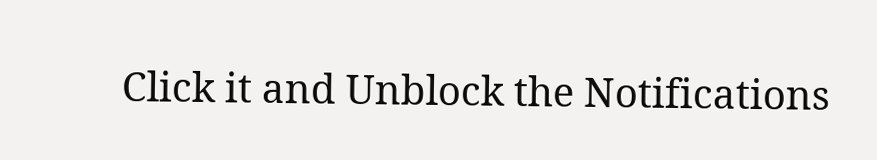Click it and Unblock the Notifications